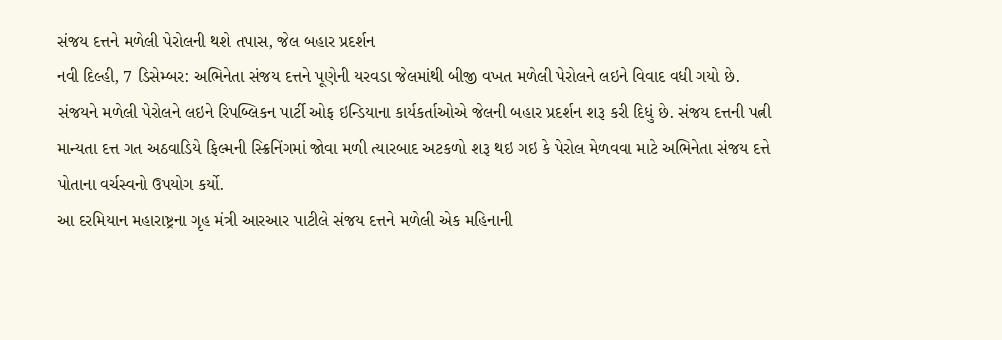સંજય દત્તને મળેલી પેરોલની થશે તપાસ, જેલ બહાર પ્રદર્શન
નવી દિલ્હી, 7 ડિસેમ્બર: અભિનેતા સંજય દત્તને પૂણેની યરવડા જેલમાંથી બીજી વખત મળેલી પેરોલને લઇને વિવાદ વધી ગયો છે. સંજયને મળેલી પેરોલને લઇને રિપબ્લિકન પાર્ટી ઓફ ઇન્ડિયાના કાર્યકર્તાઓએ જેલની બહાર પ્રદર્શન શરૂ કરી દિધું છે. સંજય દત્તની પત્ની માન્યતા દત્ત ગત અઠવાડિયે ફિલ્મની સ્ક્રિનિંગમાં જોવા મળી ત્યારબાદ અટકળો શરૂ થઇ ગઇ કે પેરોલ મેળવવા માટે અભિનેતા સંજય દત્તે પોતાના વર્ચસ્વનો ઉપયોગ કર્યો.
આ દરમિયાન મહારાષ્ટ્રના ગૃહ મંત્રી આરઆર પાટીલે સંજય દત્તને મળેલી એક મહિનાની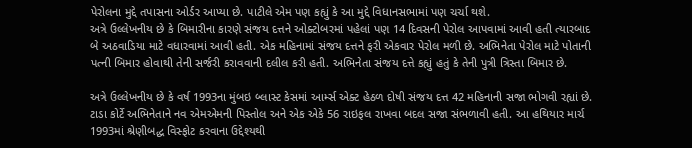પેરોલના મુદ્દે તપાસના ઓર્ડર આપ્યા છે. પાટીલે એમ પણ કહ્યું કે આ મુદ્દે વિધાનસભામાં પણ ચર્ચા થશે.
અત્રે ઉલ્લેખનીય છે કે બિમારીના કારણે સંજય દત્તને ઓક્ટોબરમાં પહેલાં પણ 14 દિવસની પેરોલ આપવામાં આવી હતી ત્યારબાદ બે અઠવાડિયા માટે વધારવામાં આવી હતી. એક મહિનામાં સંજય દત્તને ફરી એકવાર પેરોલ મળી છે. અભિનેતા પેરોલ માટે પોતાની પત્ની બિમાર હોવાથી તેની સર્જરી કરાવવાની દલીલ કરી હતી. અભિનેતા સંજય દત્તે કહ્યું હતું કે તેની પુત્રી ત્રિસ્તા બિમાર છે.

અત્રે ઉલ્લેખનીય છે કે વર્ષ 1993ના મુંબઇ બ્લાસ્ટ કેસમાં આર્મ્સ એક્ટ હેઠળ દોષી સંજય દત્ત 42 મહિનાની સજા ભોગવી રહ્યાં છે. ટાડા કોર્ટે અભિનેતાને નવ એમએમની પિસ્તોલ અને એક એકે 56 રાઇફલ રાખવા બદલ સજા સંભળાવી હતી. આ હથિયાર માર્ચ 1993માં શ્રેણીબદ્ધ વિસ્ફોટ કરવાના ઉદ્દેશ્યથી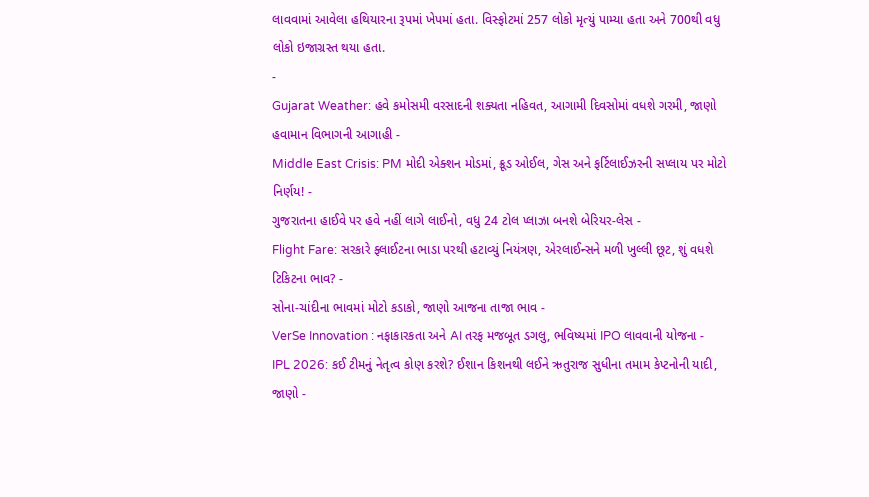લાવવામાં આવેલા હથિયારના રૂપમાં ખેપમાં હતા. વિસ્ફોટમાં 257 લોકો મૃત્યું પામ્યા હતા અને 700થી વધુ લોકો ઇજાગ્રસ્ત થયા હતા.
-
Gujarat Weather: હવે કમોસમી વરસાદની શક્યતા નહિવત, આગામી દિવસોમાં વધશે ગરમી, જાણો હવામાન વિભાગની આગાહી -
Middle East Crisis: PM મોદી એક્શન મોડમાં, ક્રૂડ ઓઈલ, ગેસ અને ફર્ટિલાઈઝરની સપ્લાય પર મોટો નિર્ણય! -
ગુજરાતના હાઈવે પર હવે નહીં લાગે લાઈનો, વધુ 24 ટોલ પ્લાઝા બનશે બેરિયર-લેસ -
Flight Fare: સરકારે ફ્લાઈટના ભાડા પરથી હટાવ્યું નિયંત્રણ, એરલાઈન્સને મળી ખુલ્લી છૂટ, શું વધશે ટિકિટના ભાવ? -
સોના-ચાંદીના ભાવમાં મોટો કડાકો, જાણો આજના તાજા ભાવ -
VerSe Innovation : નફાકારકતા અને AI તરફ મજબૂત ડગલુ, ભવિષ્યમાં IPO લાવવાની યોજના -
IPL 2026: કઈ ટીમનું નેતૃત્વ કોણ કરશે? ઈશાન કિશનથી લઈને ઋતુરાજ સુધીના તમામ કેપ્ટનોની યાદી, જાણો -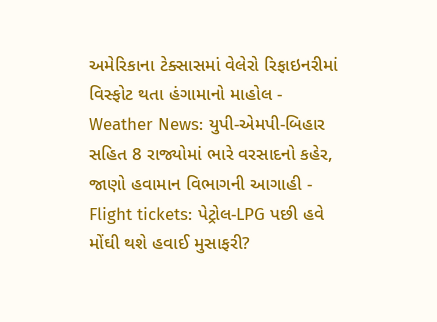અમેરિકાના ટેક્સાસમાં વેલેરો રિફાઇનરીમાં વિસ્ફોટ થતા હંગામાનો માહોલ -
Weather News: યુપી-એમપી-બિહાર સહિત 8 રાજ્યોમાં ભારે વરસાદનો કહેર, જાણો હવામાન વિભાગની આગાહી -
Flight tickets: પેટ્રોલ-LPG પછી હવે મોંઘી થશે હવાઈ મુસાફરી?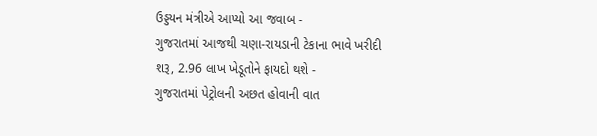ઉડ્ડયન મંત્રીએ આપ્યો આ જવાબ -
ગુજરાતમાં આજથી ચણા-રાયડાની ટેકાના ભાવે ખરીદી શરૂ, 2.96 લાખ ખેડૂતોને ફાયદો થશે -
ગુજરાતમાં પેટ્રોલની અછત હોવાની વાત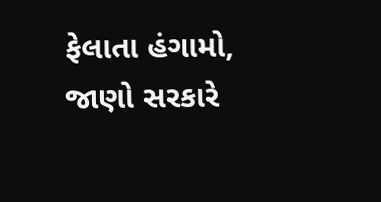ફેલાતા હંગામો, જાણો સરકારે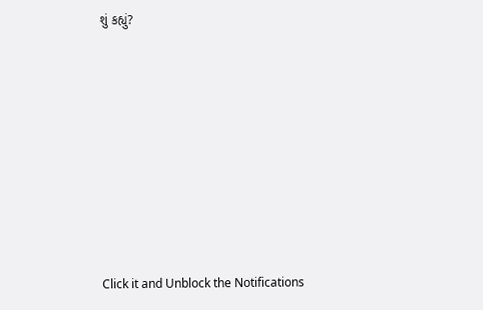શું કહ્યું?










Click it and Unblock the Notifications